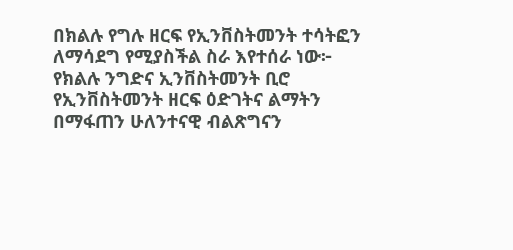በክልሉ የግሉ ዘርፍ የኢንቨስትመንት ተሳትፎን ለማሳደግ የሚያስችል ስራ እየተሰራ ነው፦ የክልሉ ንግድና ኢንቨስትመንት ቢሮ
የኢንቨስትመንት ዘርፍ ዕድገትና ልማትን በማፋጠን ሁለንተናዊ ብልጽግናን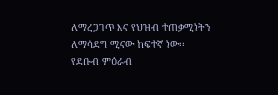ለማረጋገጥ እና የህዝብ ተጠቃሚነትን ለማሳደግ ሚናው ከፍተኛ ነው፡፡
የደቡብ ምዕራብ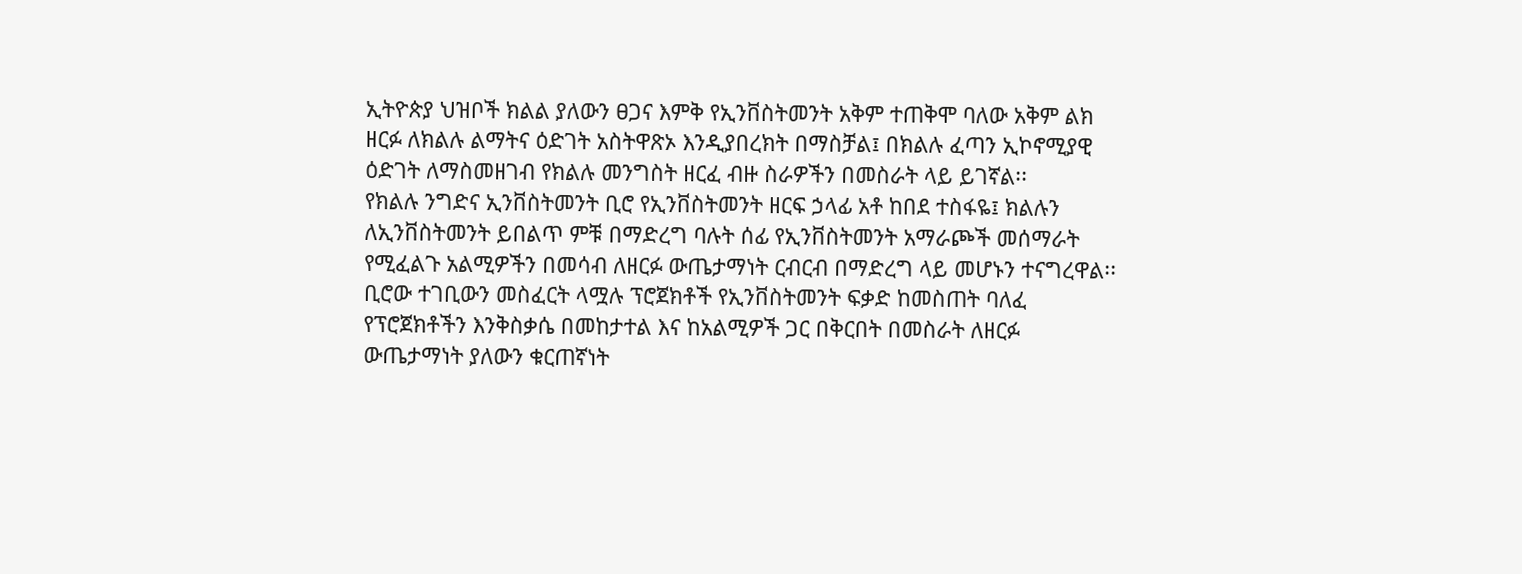ኢትዮጵያ ህዝቦች ክልል ያለውን ፀጋና እምቅ የኢንቨስትመንት አቅም ተጠቅሞ ባለው አቅም ልክ ዘርፉ ለክልሉ ልማትና ዕድገት አስትዋጽኦ እንዲያበረክት በማስቻል፤ በክልሉ ፈጣን ኢኮኖሚያዊ ዕድገት ለማስመዘገብ የክልሉ መንግስት ዘርፈ ብዙ ስራዎችን በመስራት ላይ ይገኛል፡፡
የክልሉ ንግድና ኢንቨስትመንት ቢሮ የኢንቨስትመንት ዘርፍ ኃላፊ አቶ ከበደ ተስፋዬ፤ ክልሉን ለኢንቨስትመንት ይበልጥ ምቹ በማድረግ ባሉት ሰፊ የኢንቨስትመንት አማራጮች መሰማራት የሚፈልጉ አልሚዎችን በመሳብ ለዘርፉ ውጤታማነት ርብርብ በማድረግ ላይ መሆኑን ተናግረዋል፡፡
ቢሮው ተገቢውን መስፈርት ላሟሉ ፕሮጀክቶች የኢንቨስትመንት ፍቃድ ከመስጠት ባለፈ የፕሮጀክቶችን እንቅስቃሴ በመከታተል እና ከአልሚዎች ጋር በቅርበት በመስራት ለዘርፉ ውጤታማነት ያለውን ቁርጠኛነት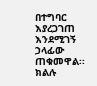በተግባር እያረጋገጠ እንደሚገኝ ኃላፊው ጠቁመዋል፡፡
ክልሉ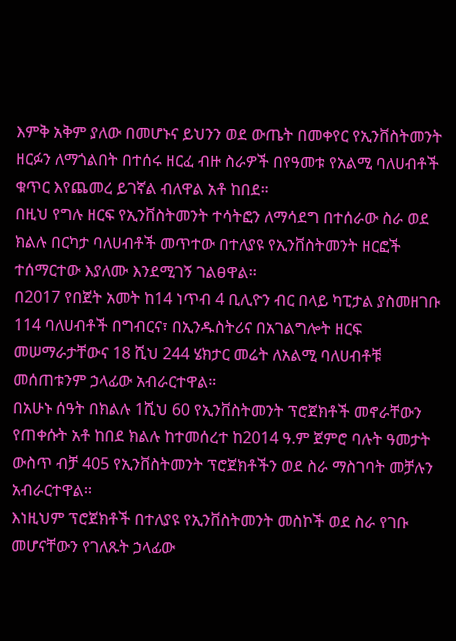እምቅ አቅም ያለው በመሆኑና ይህንን ወደ ውጤት በመቀየር የኢንቨስትመንት ዘርፉን ለማጎልበት በተሰሩ ዘርፈ ብዙ ስራዎች በየዓመቱ የአልሚ ባለሀብቶች ቁጥር እየጨመረ ይገኛል ብለዋል አቶ ከበደ።
በዚህ የግሉ ዘርፍ የኢንቨስትመንት ተሳትፎን ለማሳደግ በተሰራው ስራ ወደ ክልሉ በርካታ ባለሀብቶች መጥተው በተለያዩ የኢንቨስትመንት ዘርፎች ተሰማርተው እያለሙ እንደሚገኝ ገልፀዋል፡፡
በ2017 የበጀት አመት ከ14 ነጥብ 4 ቢሊዮን ብር በላይ ካፒታል ያስመዘገቡ 114 ባለሀብቶች በግብርና፣ በኢንዱስትሪና በአገልግሎት ዘርፍ መሠማራታቸውና 18 ሺህ 244 ሄክታር መሬት ለአልሚ ባለሀብቶቹ መሰጠቱንም ኃላፊው አብራርተዋል።
በአሁኑ ሰዓት በክልሉ 1ሺህ 60 የኢንቨስትመንት ፕሮጀክቶች መኖራቸውን የጠቀሱት አቶ ከበደ ክልሉ ከተመሰረተ ከ2014 ዓ.ም ጀምሮ ባሉት ዓመታት ውስጥ ብቻ 405 የኢንቨስትመንት ፕሮጀክቶችን ወደ ስራ ማስገባት መቻሉን አብራርተዋል፡፡
እነዚህም ፕሮጀክቶች በተለያዩ የኢንቨስትመንት መስኮች ወደ ስራ የገቡ መሆናቸውን የገለጹት ኃላፊው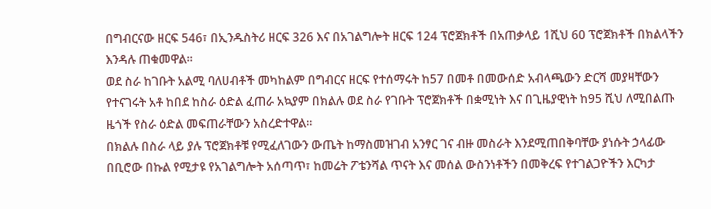በግብርናው ዘርፍ 546፣ በኢንዱስትሪ ዘርፍ 326 እና በአገልግሎት ዘርፍ 124 ፕሮጀክቶች በአጠቃላይ 1ሺህ 60 ፕሮጀክቶች በክልላችን እንዳሉ ጠቁመዋል፡፡
ወደ ስራ ከገቡት አልሚ ባለሀብቶች መካከልም በግብርና ዘርፍ የተሰማሩት ከ57 በመቶ በመውሰድ አብላጫውን ድርሻ መያዛቸውን የተናገሩት አቶ ከበደ ከስራ ዕድል ፈጠራ አኳያም በክልሉ ወደ ስራ የገቡት ፕሮጀክቶች በቋሚነት እና በጊዜያዊነት ከ95 ሺህ ለሚበልጡ ዜጎች የስራ ዕድል መፍጠራቸውን አስረድተዋል።
በክልሉ በስራ ላይ ያሉ ፕሮጀክቶቹ የሚፈለገውን ውጤት ከማስመዝገብ አንፃር ገና ብዙ መስራት እንደሚጠበቅባቸው ያነሱት ኃላፊው በቢሮው በኩል የሚታዩ የአገልግሎት አሰጣጥ፣ ከመሬት ፖቴንሻል ጥናት እና መሰል ውስንነቶችን በመቅረፍ የተገልጋዮችን እርካታ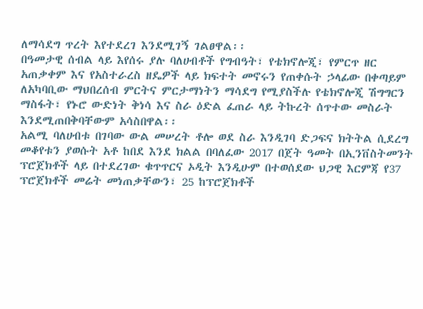ለማሳደግ ጥረት እየተደረገ እንደሚገኝ ገልፀዋል፡፡
በዓመታዊ ሰብል ላይ እየሰሩ ያሉ ባለሀብቶች የግብዓት፣ የቴክኖሎጂ፣ የምርጥ ዘር አጠቃቀም እና የአስተራረስ ዘዴዎች ላይ ክፍተት መኖሩን የጠቀሱት ኃላፊው በቀጣይም ለአካባቢው ማህበረሰብ ምርትና ምርታማነትን ማሳደግ የሚያስችሉ የቴክኖሎጂ ሽግግርን ማስፋት፣ የኑሮ ውድነት ቅነሳ እና ስራ ዕድል ፈጠራ ላይ ትኩረት ሰጥተው መስራት እንደሚጠበቅባቸውም አሳስበዋል፡፡
አልሚ ባለሀብቱ በገባው ውል መሠረት ቶሎ ወደ ስራ እንዲገባ ድጋፍና ክትትል ሲደረግ መቆየቱን ያወሱት አቶ ከበደ እንደ ክልል በባለፈው 2017 በጀት ዓመት በኢንቨስትመንት ፕሮጀክቶች ላይ በተደረገው ቁጥጥርና ኦዲት እንዲሁም በተወሰደው ህጋዊ እርምጃ የ37 ፕሮጀክቶች መሬት መነጠቃቸውን፣ 25 ከፕሮጀክቶች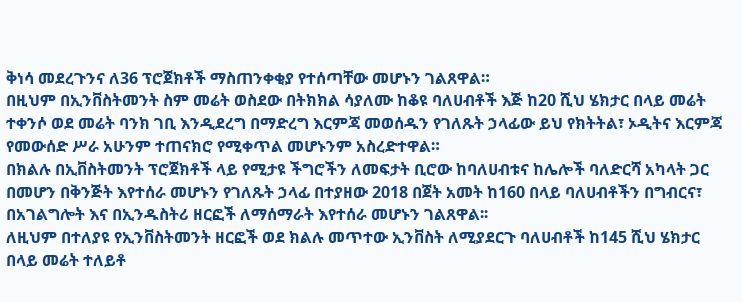ቅነሳ መደረጉንና ለ36 ፕሮጀክቶች ማስጠንቀቂያ የተሰጣቸው መሆኑን ገልጸዋል።
በዚህም በኢንቨስትመንት ስም መሬት ወስደው በትክክል ሳያለሙ ከቆዩ ባለሀብቶች እጅ ከ20 ሺህ ሄክታር በላይ መሬት ተቀንሶ ወደ መሬት ባንክ ገቢ እንዲደረግ በማድረግ እርምጃ መወሰዱን የገለጹት ኃላፊው ይህ የክትትል፣ ኦዲትና እርምጃ የመውሰድ ሥራ አሁንም ተጠናክሮ የሚቀጥል መሆኑንም አስረድተዋል።
በክልሉ በኢቨስትመንት ፕሮጀክቶች ላይ የሚታዩ ችግሮችን ለመፍታት ቢሮው ከባለሀብቱና ከሌሎች ባለድርሻ አካላት ጋር በመሆን በቅንጅት እየተሰራ መሆኑን የገለጹት ኃላፊ በተያዘው 2018 በጀት አመት ከ160 በላይ ባለሀብቶችን በግብርና፣ በአገልግሎት እና በኢንዱስትሪ ዘርፎች ለማሰማራት እየተሰራ መሆኑን ገልጸዋል፡፡
ለዚህም በተለያዩ የኢንቨስትመንት ዘርፎች ወደ ክልሉ መጥተው ኢንቨስት ለሚያደርጉ ባለሀብቶች ከ145 ሺህ ሄክታር በላይ መሬት ተለይቶ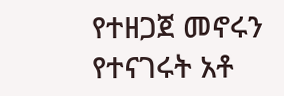የተዘጋጀ መኖሩን የተናገሩት አቶ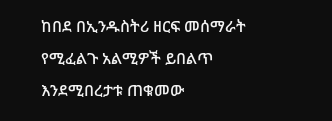ከበደ በኢንዱስትሪ ዘርፍ መሰማራት የሚፈልጉ አልሚዎች ይበልጥ እንደሚበረታቱ ጠቁመው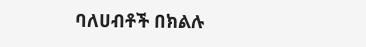ባለሀብቶች በክልሉ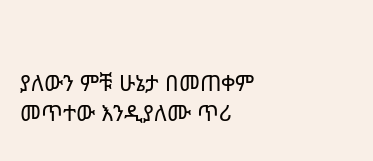ያለውን ምቹ ሁኔታ በመጠቀም መጥተው እንዲያለሙ ጥሪ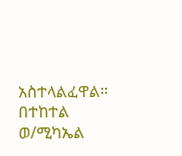አስተላልፈዋል።
በተከተል ወ/ሚካኤል